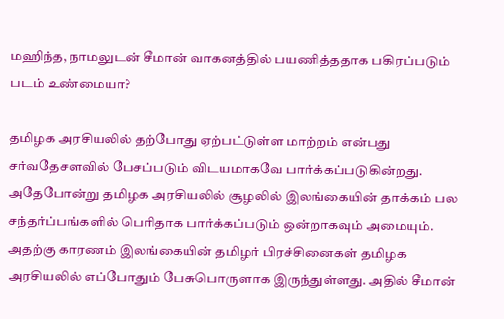மஹிந்த, நாமலுடன் சீமான் வாகனத்தில் பயணித்ததாக பகிரப்படும் படம் உண்மையா?

தமிழக அரசியலில் தற்போது ஏற்பட்டுள்ள மாற்றம் என்பது சர்வதேசளவில் பேசப்படும் விடயமாகவே பார்க்கப்படுகின்றது. அதேபோன்று தமிழக அரசியலில் சூழலில் இலங்கையின் தாக்கம் பல சந்தர்ப்பங்களில் பெரிதாக பார்க்கப்படும் ஒன்றாகவும் அமையும். அதற்கு காரணம் இலங்கையின் தமிழர் பிரச்சினைகள் தமிழக அரசியலில் எப்போதும் பேசுபொருளாக இருந்துள்ளது. அதில் சீமான்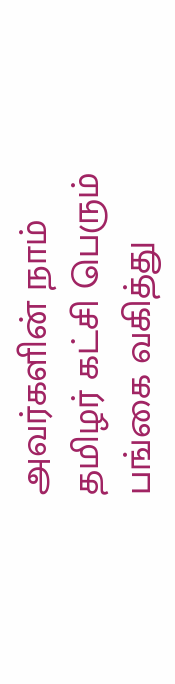அவர்களின் நாம் தமிழர் கட்சி பெரும் பங்கை வகித்து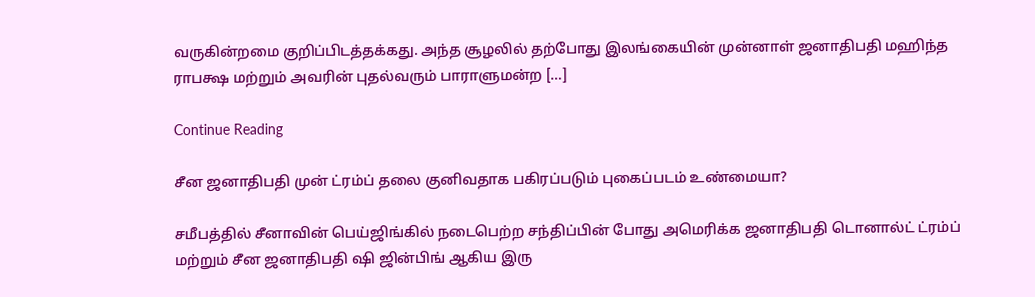வருகின்றமை குறிப்பிடத்தக்கது. அந்த சூழலில் தற்போது இலங்கையின் முன்னாள் ஜனாதிபதி மஹிந்த ராபக்ஷ மற்றும் அவரின் புதல்வரும் பாராளுமன்ற […]

Continue Reading

சீன ஜனாதிபதி முன் ட்ரம்ப் தலை குனிவதாக பகிரப்படும் புகைப்படம் உண்மையா?

சமீபத்தில் சீனாவின் பெய்ஜிங்கில் நடைபெற்ற சந்திப்பின் போது அமெரிக்க ஜனாதிபதி டொனால்ட் ட்ரம்ப் மற்றும் சீன ஜனாதிபதி ஷி ஜின்பிங் ஆகிய இரு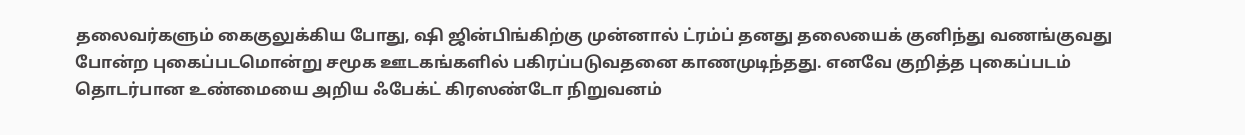தலைவர்களும் கைகுலுக்கிய போது, ஷி ஜின்பிங்கிற்கு முன்னால் ட்ரம்ப் தனது தலையைக் குனிந்து வணங்குவது போன்ற புகைப்படமொன்று சமூக ஊடகங்களில் பகிரப்படுவதனை காணமுடிந்தது. எனவே குறித்த புகைப்படம் தொடர்பான உண்மையை அறிய ஃபேக்ட் கிரஸண்டோ நிறுவனம்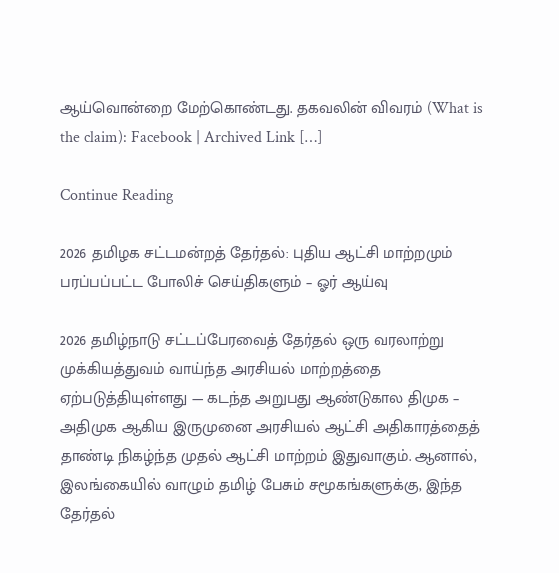ஆய்வொன்றை மேற்கொண்டது. தகவலின் விவரம் (What is the claim): Facebook | Archived Link […]

Continue Reading

2026 தமிழக சட்டமன்றத் தேர்தல்: புதிய ஆட்சி மாற்றமும் பரப்பப்பட்ட போலிச் செய்திகளும் – ஓர் ஆய்வு

2026 தமிழ்நாடு சட்டப்பேரவைத் தேர்தல் ஒரு வரலாற்று முக்கியத்துவம் வாய்ந்த அரசியல் மாற்றத்தை ஏற்படுத்தியுள்ளது — கடந்த அறுபது ஆண்டுகால திமுக – அதிமுக ஆகிய இருமுனை அரசியல் ஆட்சி அதிகாரத்தைத் தாண்டி நிகழ்ந்த முதல் ஆட்சி மாற்றம் இதுவாகும். ஆனால், இலங்கையில் வாழும் தமிழ் பேசும் சமூகங்களுக்கு, இந்த தேர்தல்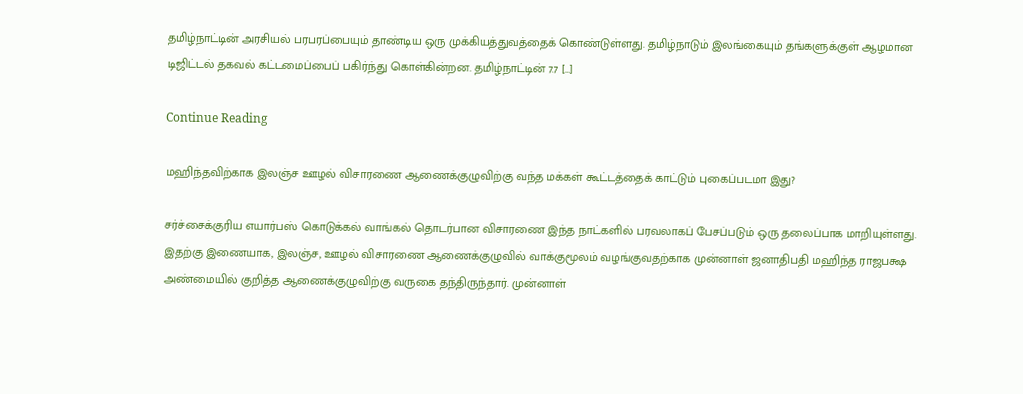தமிழ்நாட்டின் அரசியல் பரபரப்பையும் தாண்டிய ஒரு முக்கியத்துவத்தைக் கொண்டுள்ளது. தமிழ்நாடும் இலங்கையும் தங்களுக்குள் ஆழமான டிஜிட்டல் தகவல் கட்டமைப்பைப் பகிர்ந்து கொள்கின்றன. தமிழ்நாட்டின் 7.7 […]

Continue Reading

மஹிந்தவிற்காக இலஞ்ச ஊழல் விசாரணை ஆணைக்குழுவிற்கு வந்த மக்கள் கூட்டத்தைக் காட்டும் புகைப்படமா இது?

சர்ச்சைக்குரிய எயார்பஸ் கொடுக்கல் வாங்கல் தொடர்பான விசாரணை இந்த நாட்களில் பரவலாகப் பேசப்படும் ஒரு தலைப்பாக மாறியுள்ளது. இதற்கு இணையாக, இலஞ்ச, ஊழல் விசாரணை ஆணைக்குழுவில் வாக்குமூலம் வழங்குவதற்காக முன்னாள் ஜனாதிபதி மஹிந்த ராஜபக்ஷ அண்மையில் குறித்த ஆணைக்குழுவிற்கு வருகை தந்திருந்தார். முன்னாள்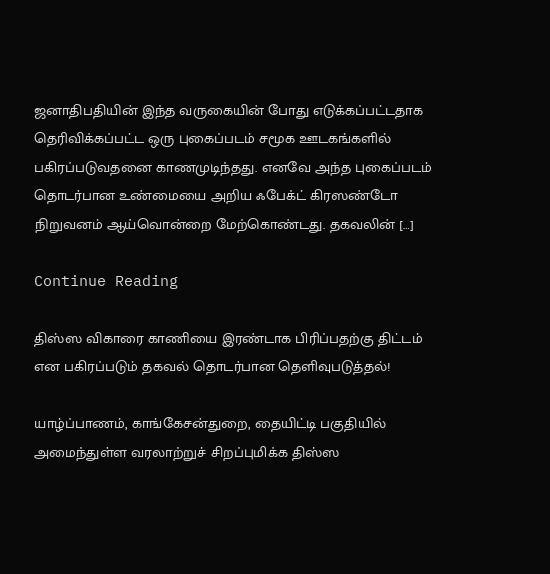ஜனாதிபதியின் இந்த வருகையின் போது எடுக்கப்பட்டதாக தெரிவிக்கப்பட்ட ஒரு புகைப்படம் சமூக ஊடகங்களில் பகிரப்படுவதனை காணமுடிந்தது. எனவே அந்த புகைப்படம் தொடர்பான உண்மையை அறிய ஃபேக்ட் கிரஸண்டோ நிறுவனம் ஆய்வொன்றை மேற்கொண்டது. தகவலின் […]

Continue Reading

திஸ்ஸ விகாரை காணியை இரண்டாக பிரிப்பதற்கு திட்டம் என பகிரப்படும் தகவல் தொடர்பான தெளிவுபடுத்தல்!

யாழ்ப்பாணம், காங்கேசன்துறை, தையிட்டி பகுதியில் அமைந்துள்ள வரலாற்றுச் சிறப்புமிக்க திஸ்ஸ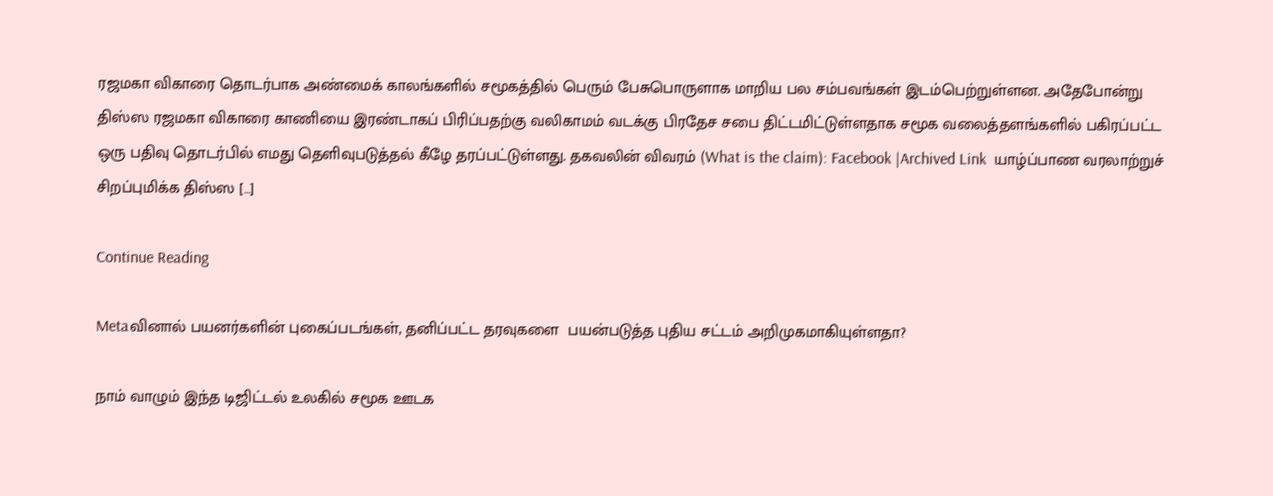ரஜமகா விகாரை தொடர்பாக அண்மைக் காலங்களில் சமூகத்தில் பெரும் பேசுபொருளாக மாறிய பல சம்பவங்கள் இடம்பெற்றுள்ளன. அதேபோன்று  திஸ்ஸ ரஜமகா விகாரை காணியை இரண்டாகப் பிரிப்பதற்கு வலிகாமம் வடக்கு பிரதேச சபை திட்டமிட்டுள்ளதாக சமூக வலைத்தளங்களில் பகிரப்பட்ட ஒரு பதிவு தொடர்பில் எமது தெளிவுபடுத்தல் கீழே தரப்பட்டுள்ளது. தகவலின் விவரம் (What is the claim): Facebook |Archived Link  யாழ்ப்பாண வரலாற்றுச் சிறப்புமிக்க திஸ்ஸ […]

Continue Reading

Metaவினால் பயனர்களின் புகைப்படங்கள், தனிப்பட்ட தரவுகளை  பயன்படுத்த புதிய சட்டம் அறிமுகமாகியுள்ளதா?

நாம் வாழும் இந்த டிஜிட்டல் உலகில் சமூக ஊடக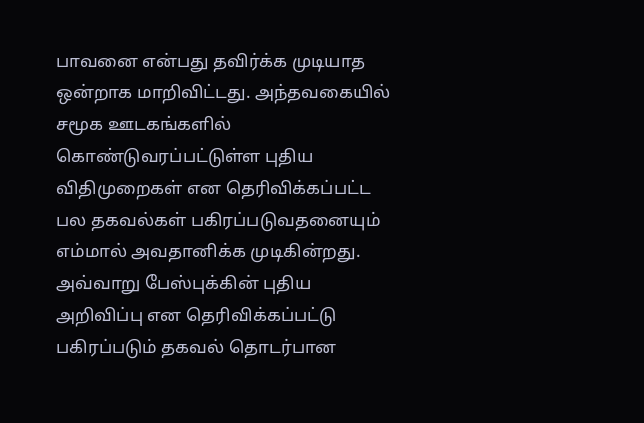பாவனை என்பது தவிர்க்க முடியாத ஒன்றாக மாறிவிட்டது. அந்தவகையில் சமூக ஊடகங்களில் கொண்டுவரப்பட்டுள்ள புதிய விதிமுறைகள் என தெரிவிக்கப்பட்ட பல தகவல்கள் பகிரப்படுவதனையும் எம்மால் அவதானிக்க முடிகின்றது. அவ்வாறு பேஸ்புக்கின் புதிய அறிவிப்பு என தெரிவிக்கப்பட்டு பகிரப்படும் தகவல் தொடர்பான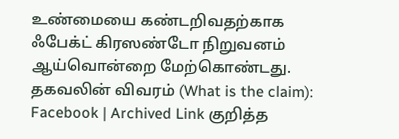உண்மையை கண்டறிவதற்காக ஃபேக்ட் கிரஸண்டோ நிறுவனம் ஆய்வொன்றை மேற்கொண்டது. தகவலின் விவரம் (What is the claim): Facebook | Archived Link குறித்த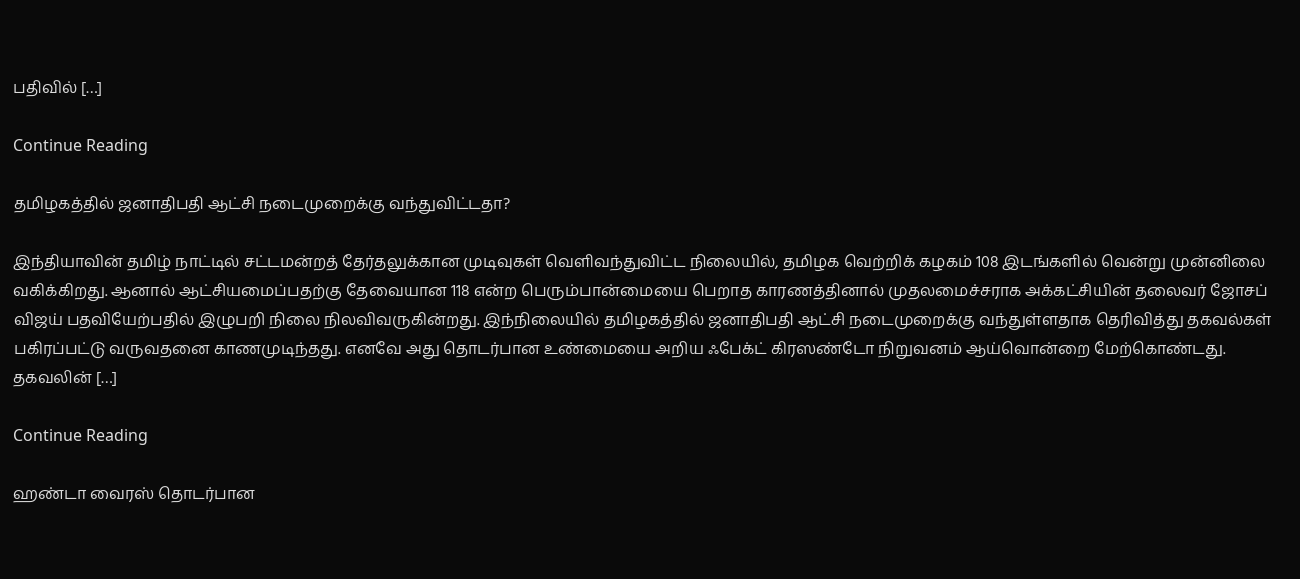பதிவில் […]

Continue Reading

தமிழகத்தில் ஜனாதிபதி ஆட்சி நடைமுறைக்கு வந்துவிட்டதா?

இந்தியாவின் தமிழ் நாட்டில் சட்டமன்றத் தேர்தலுக்கான முடிவுகள் வெளிவந்துவிட்ட நிலையில், தமிழக வெற்றிக் கழகம் 108 இடங்களில் வென்று முன்னிலை வகிக்கிறது. ஆனால் ஆட்சியமைப்பதற்கு தேவையான 118 என்ற பெரும்பான்மையை பெறாத காரணத்தினால் முதலமைச்சராக அக்கட்சியின் தலைவர் ஜோசப் விஜய் பதவியேற்பதில் இழுபறி நிலை நிலவிவருகின்றது. இந்நிலையில் தமிழகத்தில் ஜனாதிபதி ஆட்சி நடைமுறைக்கு வந்துள்ளதாக தெரிவித்து தகவல்கள் பகிரப்பட்டு வருவதனை காணமுடிந்தது. எனவே அது தொடர்பான உண்மையை அறிய ஃபேக்ட் கிரஸண்டோ நிறுவனம் ஆய்வொன்றை மேற்கொண்டது. தகவலின் […]

Continue Reading

ஹண்டா வைரஸ் தொடர்பான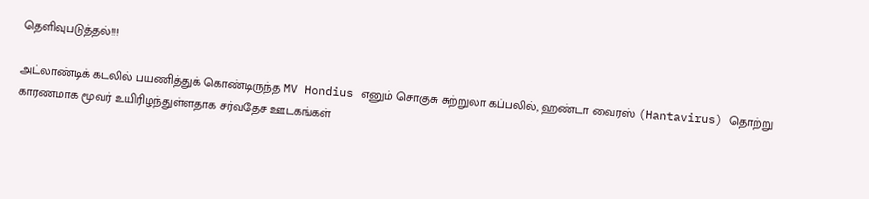தெளிவுபடுத்தல்!!!

அட்லாண்டிக் கடலில் பயணித்துக் கொண்டிருந்த MV Hondius எனும் சொகுசு சுற்றுலா கப்பலில், ஹண்டா வைரஸ் (Hantavirus) தொற்று காரணமாக மூவர் உயிரிழந்துள்ளதாக சர்வதேச ஊடகங்கள்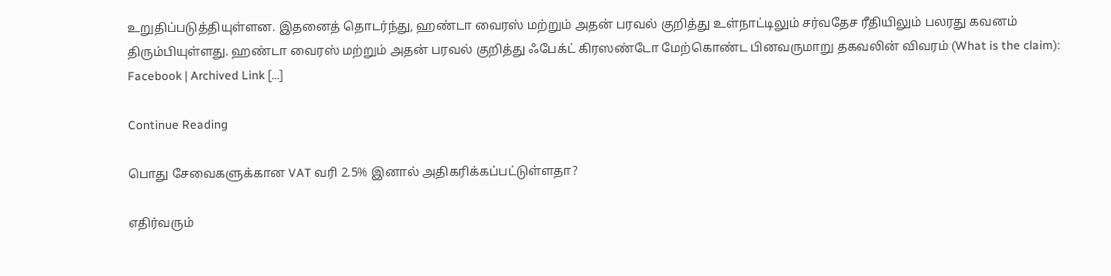உறுதிப்படுத்தியுள்ளன. இதனைத் தொடர்ந்து, ஹண்டா வைரஸ் மற்றும் அதன் பரவல் குறித்து உள்நாட்டிலும் சர்வதேச ரீதியிலும் பலரது கவனம் திரும்பியுள்ளது. ஹண்டா வைரஸ் மற்றும் அதன் பரவல் குறித்து ஃபேக்ட் கிரஸண்டோ மேற்கொண்ட பினவருமாறு தகவலின் விவரம் (What is the claim): Facebook | Archived Link […]

Continue Reading

பொது சேவைகளுக்கான VAT வரி 2.5% இனால் அதிகரிக்கப்பட்டுள்ளதா?

எதிர்வரும்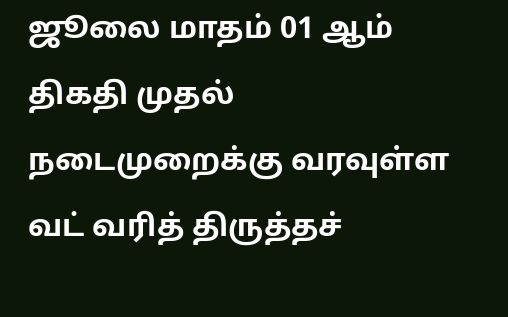ஜூலை மாதம் 01 ஆம் திகதி முதல் நடைமுறைக்கு வரவுள்ள வட் வரித் திருத்தச்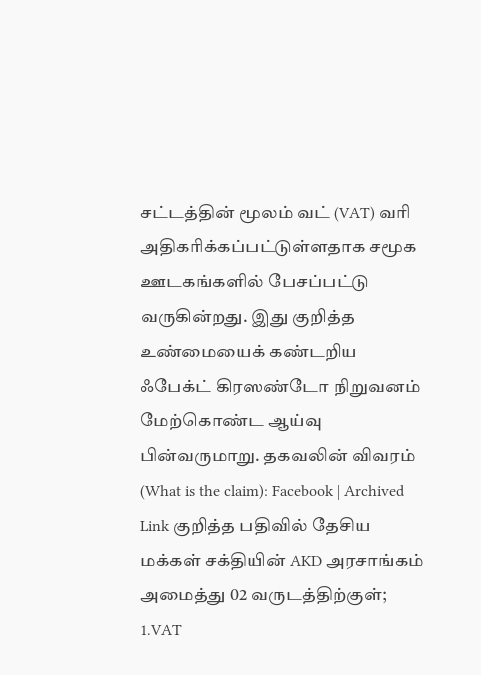சட்டத்தின் மூலம் வட் (VAT) வரி அதிகரிக்கப்பட்டுள்ளதாக சமூக ஊடகங்களில் பேசப்பட்டு வருகின்றது. இது குறித்த உண்மையைக் கண்டறிய ஃபேக்ட் கிரஸண்டோ நிறுவனம் மேற்கொண்ட ஆய்வு பின்வருமாறு. தகவலின் விவரம் (What is the claim): Facebook | Archived Link குறித்த பதிவில் தேசிய மக்கள் சக்தியின் AKD அரசாங்கம் அமைத்து 02 வருடத்திற்குள்; 1.VAT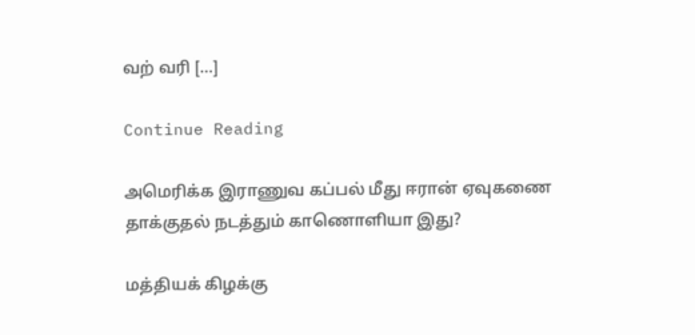வற் வரி […]

Continue Reading

அமெரிக்க இராணுவ கப்பல் மீது ஈரான் ஏவுகணை தாக்குதல் நடத்தும் காணொளியா இது?

மத்தியக் கிழக்கு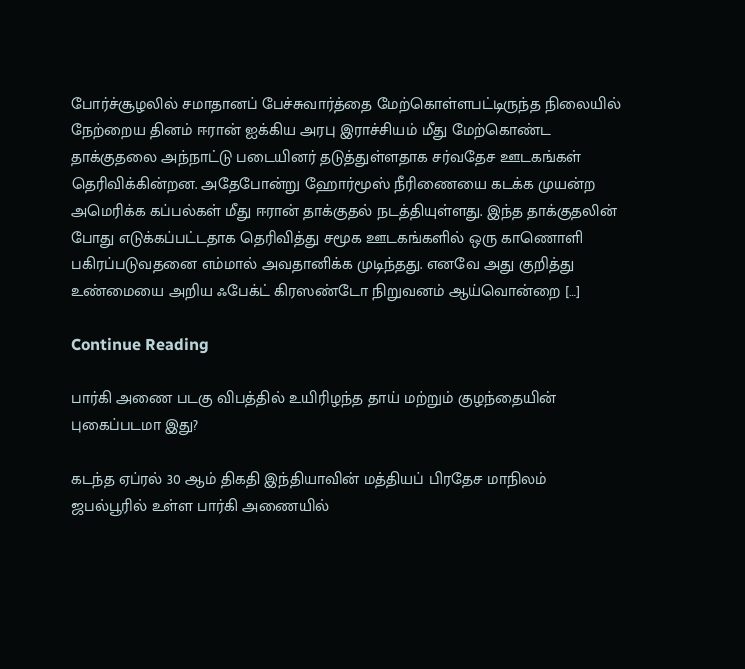போர்ச்சூழலில் சமாதானப் பேச்சுவார்த்தை மேற்கொள்ளபட்டிருந்த நிலையில் நேற்றைய தினம் ஈரான் ஐக்கிய அரபு இராச்சியம் மீது மேற்கொண்ட தாக்குதலை அந்நாட்டு படையினர் தடுத்துள்ளதாக சர்வதேச ஊடகங்கள் தெரிவிக்கின்றன. அதேபோன்று ஹோர்மூஸ் நீரிணையை கடக்க முயன்ற அமெரிக்க கப்பல்கள் மீது ஈரான் தாக்குதல் நடத்தியுள்ளது. இந்த தாக்குதலின் போது எடுக்கப்பட்டதாக தெரிவித்து சமூக ஊடகங்களில் ஒரு காணொளி பகிரப்படுவதனை எம்மால் அவதானிக்க முடிந்தது. எனவே அது குறித்து உண்மையை அறிய ஃபேக்ட் கிரஸண்டோ நிறுவனம் ஆய்வொன்றை […]

Continue Reading

பார்கி அணை படகு விபத்தில் உயிரிழந்த தாய் மற்றும் குழந்தையின் புகைப்படமா இது?

கடந்த ஏப்ரல் 30 ஆம் திகதி இந்தியாவின் மத்தியப் பிரதேச மாநிலம் ஜபல்பூரில் உள்ள பார்கி அணையில்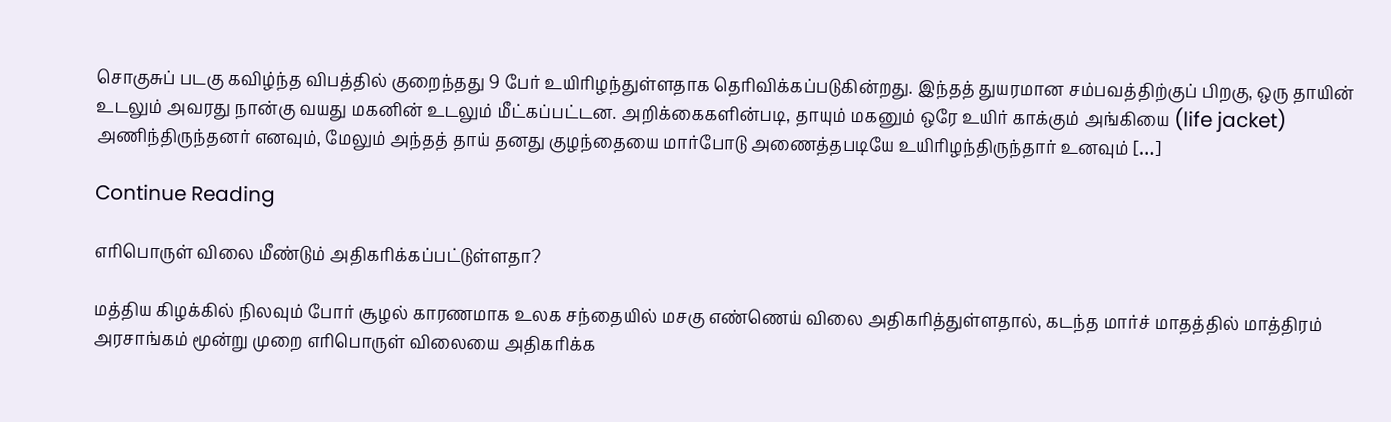சொகுசுப் படகு கவிழ்ந்த விபத்தில் குறைந்தது 9 பேர் உயிரிழந்துள்ளதாக தெரிவிக்கப்படுகின்றது. இந்தத் துயரமான சம்பவத்திற்குப் பிறகு, ஒரு தாயின் உடலும் அவரது நான்கு வயது மகனின் உடலும் மீட்கப்பட்டன. அறிக்கைகளின்படி, தாயும் மகனும் ஒரே உயிர் காக்கும் அங்கியை (life jacket) அணிந்திருந்தனர் எனவும், மேலும் அந்தத் தாய் தனது குழந்தையை மார்போடு அணைத்தபடியே உயிரிழந்திருந்தார் உனவும் […]

Continue Reading

எரிபொருள் விலை மீண்டும் அதிகரிக்கப்பட்டுள்ளதா?

மத்திய கிழக்கில் நிலவும் போர் சூழல் காரணமாக உலக சந்தையில் மசகு எண்ணெய் விலை அதிகரித்துள்ளதால், கடந்த மார்ச் மாதத்தில் மாத்திரம் அரசாங்கம் மூன்று முறை எரிபொருள் விலையை அதிகரிக்க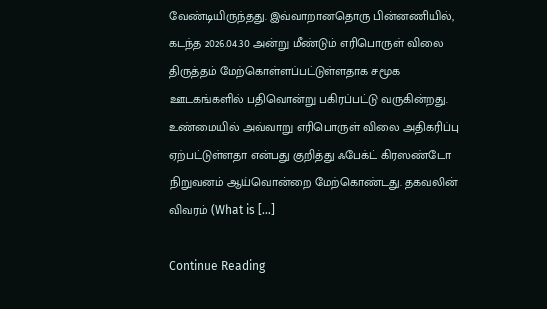வேண்டியிருந்தது. இவ்வாறானதொரு பின்னணியில், கடந்த 2026.04.30 அன்று மீண்டும் எரிபொருள் விலை திருத்தம் மேற்கொள்ளப்பட்டுள்ளதாக சமூக ஊடகங்களில் பதிவொன்று பகிரப்பட்டு வருகின்றது. உண்மையில் அவ்வாறு எரிபொருள் விலை அதிகரிப்பு ஏற்பட்டுள்ளதா என்பது குறித்து ஃபேக்ட் கிரஸண்டோ நிறுவனம் ஆய்வொன்றை மேற்கொண்டது. தகவலின் விவரம் (What is […]

Continue Reading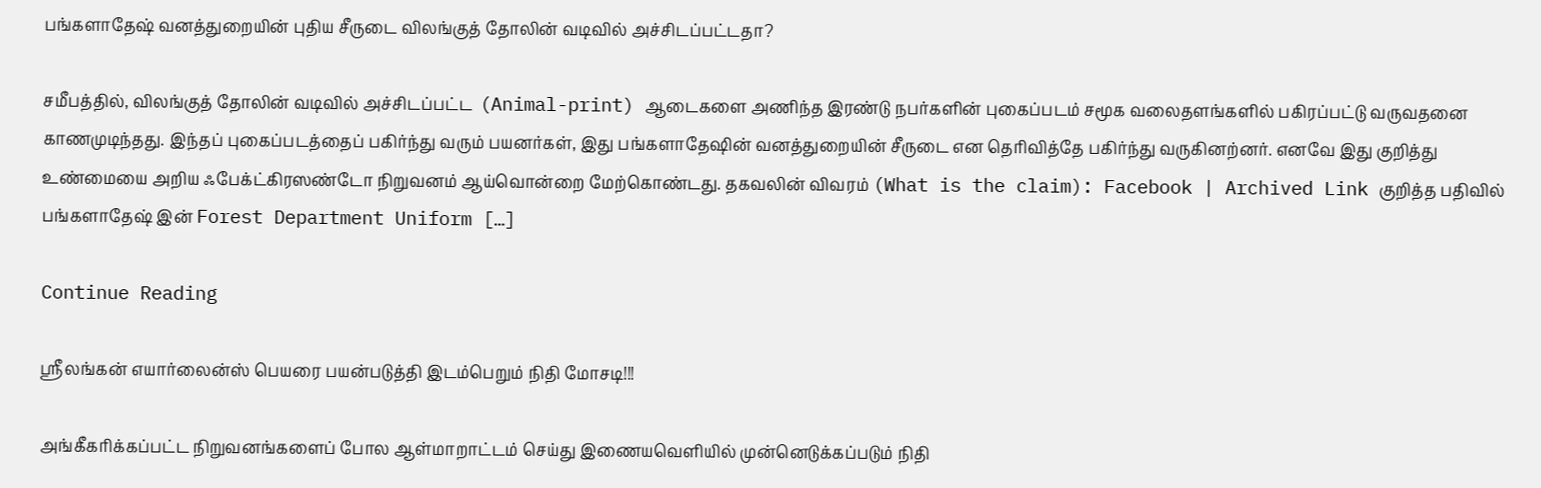பங்களாதேஷ் வனத்துறையின் புதிய சீருடை விலங்குத் தோலின் வடிவில் அச்சிடப்பட்டதா?

சமீபத்தில், விலங்குத் தோலின் வடிவில் அச்சிடப்பட்ட  (Animal-print) ஆடைகளை அணிந்த இரண்டு நபர்களின் புகைப்படம் சமூக வலைதளங்களில் பகிரப்பட்டு வருவதனை காணமுடிந்தது. இந்தப் புகைப்படத்தைப் பகிர்ந்து வரும் பயனர்கள், இது பங்களாதேஷின் வனத்துறையின் சீருடை என தெரிவித்தே பகிர்ந்து வருகினற்னர். எனவே இது குறித்து உண்மையை அறிய ஃபேக்ட்கிரஸண்டோ நிறுவனம் ஆய்வொன்றை மேற்கொண்டது. தகவலின் விவரம் (What is the claim): Facebook | Archived Link குறித்த பதிவில் பங்களாதேஷ் இன் Forest Department Uniform […]

Continue Reading

ஸ்ரீலங்கன் எயார்லைன்ஸ் பெயரை பயன்படுத்தி இடம்பெறும் நிதி மோசடி!!!

அங்கீகரிக்கப்பட்ட நிறுவனங்களைப் போல ஆள்மாறாட்டம் செய்து இணையவெளியில் முன்னெடுக்கப்படும் நிதி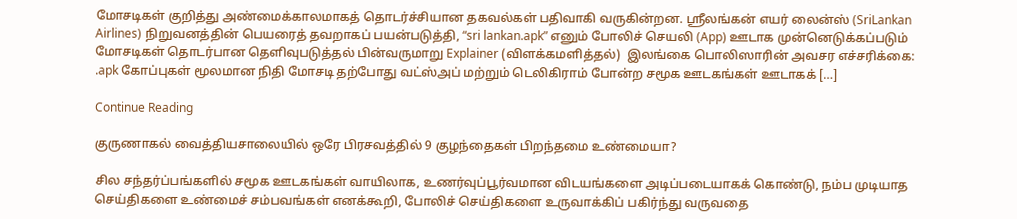மோசடிகள் குறித்து அண்மைக்காலமாகத் தொடர்ச்சியான தகவல்கள் பதிவாகி வருகின்றன. ஸ்ரீலங்கன் எயர் லைன்ஸ் (SriLankan Airlines) நிறுவனத்தின் பெயரைத் தவறாகப் பயன்படுத்தி, “sri lankan.apk” எனும் போலிச் செயலி (App) ஊடாக முன்னெடுக்கப்படும் மோசடிகள் தொடர்பான தெளிவுபடுத்தல் பின்வருமாறு Explainer (விளக்கமளித்தல்)  இலங்கை பொலிஸாரின் அவசர எச்சரிக்கை: .apk கோப்புகள் மூலமான நிதி மோசடி தற்போது வட்ஸ்அப் மற்றும் டெலிகிராம் போன்ற சமூக ஊடகங்கள் ஊடாகக் […]

Continue Reading

குருணாகல் வைத்தியசாலையில் ஒரே பிரசவத்தில் 9 குழந்தைகள் பிறந்தமை உண்மையா?

சில சந்தர்ப்பங்களில் சமூக ஊடகங்கள் வாயிலாக, உணர்வுப்பூர்வமான விடயங்களை அடிப்படையாகக் கொண்டு, நம்ப முடியாத செய்திகளை உண்மைச் சம்பவங்கள் எனக்கூறி, போலிச் செய்திகளை உருவாக்கிப் பகிர்ந்து வருவதை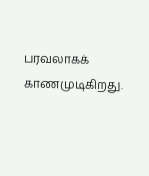பரவலாகக் காணமுடிகிறது.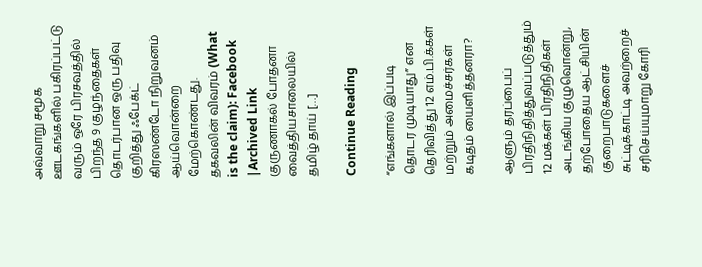அவ்வாறு சமூக ஊடகங்களில் பகிரப்பட்டு வரும் ஒரே பிரசவத்தில் பிறந்த 9 குழந்தைகள் தொடர்பான ஒரு பதிவு குறித்து ஃபேக்ட் கிரஸண்டோ நிறுவனம் ஆய்வொன்றை மேற்கொண்டது. தகவலின் விவரம் (What is the claim): Facebook |Archived Link  குருணாகல் போதனா வைத்தியசாலையில் தமிழ் தாய் […]

Continue Reading

“எங்களால் இப்படி தொடர முடியாது” என தெரிவித்து 12 எம்.பி.க்கள் மற்றும் அமைச்சர்கள் கடிதம் யைளித்தனரா?

ஆளும் தரப்பைப் பிரதிநிதித்துவப்படுத்தும் 12 மக்கள் பிரதிநிதிகள் அடங்கிய குழுவொன்று, தற்போதைய ஆட்சியின் குறைபாடுகளைச் சுட்டிக்காட்டி அவற்றைச் சரிசெய்யுமாறு கோரி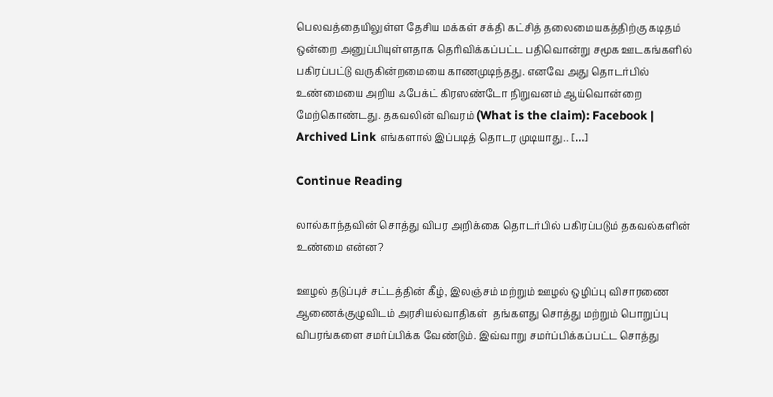பெலவத்தையிலுள்ள தேசிய மக்கள் சக்தி கட்சித் தலைமையகத்திற்கு கடிதம் ஒன்றை அனுப்பியுள்ளதாக தெரிவிக்கப்பட்ட பதிவொன்று சமூக ஊடகங்களில் பகிரப்பட்டு வருகின்றமையை காணமுடிந்தது. எனவே அது தொடர்பில் உண்மையை அறிய ஃபேக்ட் கிரஸண்டோ நிறுவனம் ஆய்வொன்றை மேற்கொண்டது. தகவலின் விவரம் (What is the claim): Facebook | Archived Link எங்களால் இப்படித் தொடர முடியாது.. […]

Continue Reading

லால்காந்தவின் சொத்து விபர அறிக்கை தொடர்பில் பகிரப்படும் தகவல்களின் உண்மை என்ன?

ஊழல் தடுப்புச் சட்டத்தின் கீழ், இலஞ்சம் மற்றும் ஊழல் ஒழிப்பு விசாரணை ஆணைக்குழுவிடம் அரசியல்வாதிகள்  தங்களது சொத்து மற்றும் பொறுப்பு விபரங்களை சமர்ப்பிக்க வேண்டும். இவ்வாறு சமர்ப்பிக்கப்பட்ட சொத்து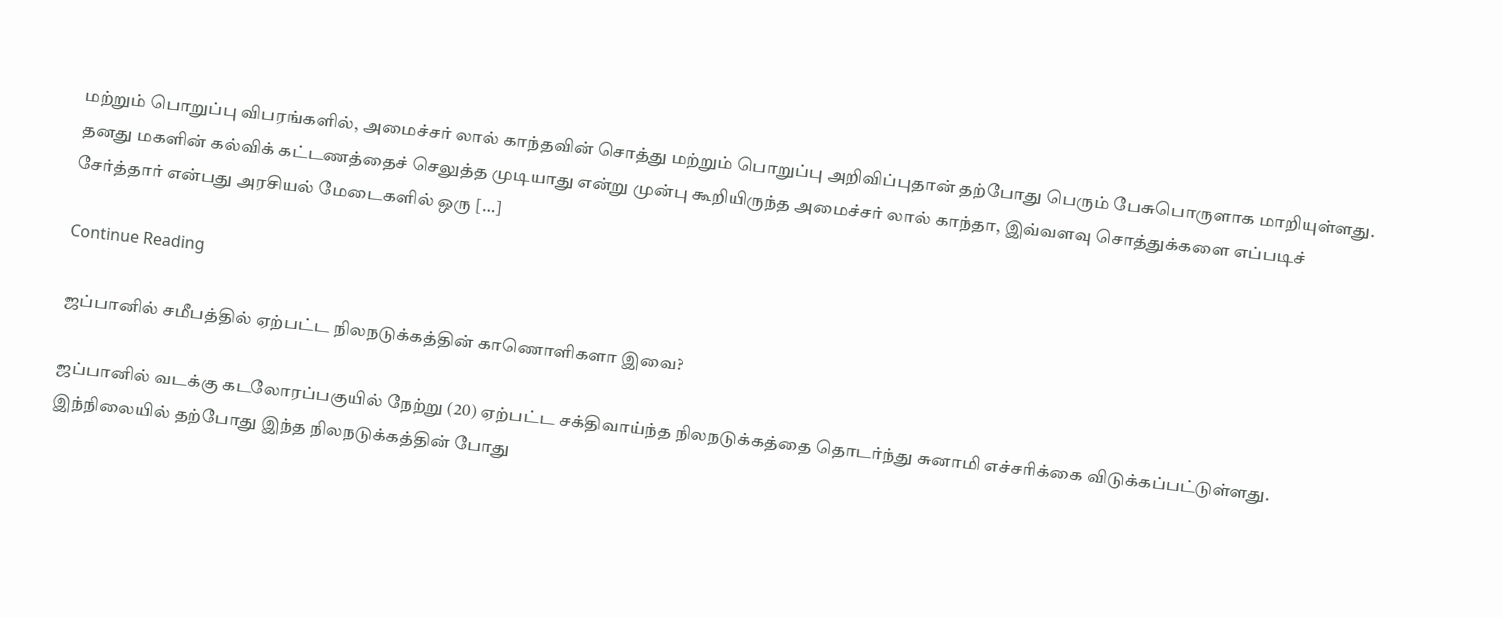மற்றும் பொறுப்பு விபரங்களில், அமைச்சர் லால் காந்தவின் சொத்து மற்றும் பொறுப்பு அறிவிப்புதான் தற்போது பெரும் பேசுபொருளாக மாறியுள்ளது. தனது மகளின் கல்விக் கட்டணத்தைச் செலுத்த முடியாது என்று முன்பு கூறியிருந்த அமைச்சர் லால் காந்தா, இவ்வளவு சொத்துக்களை எப்படிச் சேர்த்தார் என்பது அரசியல் மேடைகளில் ஒரு […]

Continue Reading

ஜப்பானில் சமீபத்தில் ஏற்பட்ட நிலநடுக்கத்தின் காணொளிகளா இவை?

ஜப்பானில் வடக்கு கடலோரப்பகுயில் நேற்று (20) ஏற்பட்ட சக்திவாய்ந்த நிலநடுக்கத்தை தொடர்ந்து சுனாமி எச்சரிக்கை விடுக்கப்பட்டுள்ளது. இந்நிலையில் தற்போது இந்த நிலநடுக்கத்தின் போது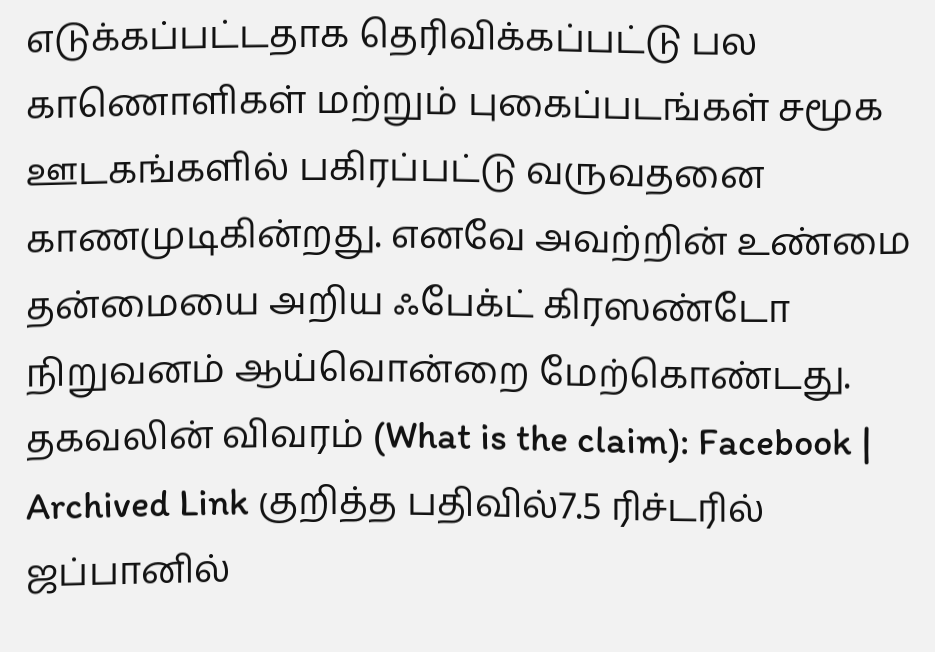எடுக்கப்பட்டதாக தெரிவிக்கப்பட்டு பல காணொளிகள் மற்றும் புகைப்படங்கள் சமூக ஊடகங்களில் பகிரப்பட்டு வருவதனை காணமுடிகின்றது. எனவே அவற்றின் உண்மை தன்மையை அறிய ஃபேக்ட் கிரஸண்டோ நிறுவனம் ஆய்வொன்றை மேற்கொண்டது. தகவலின் விவரம் (What is the claim): Facebook | Archived Link குறித்த பதிவில்7.5 ரிச்டரில் ஜப்பானில்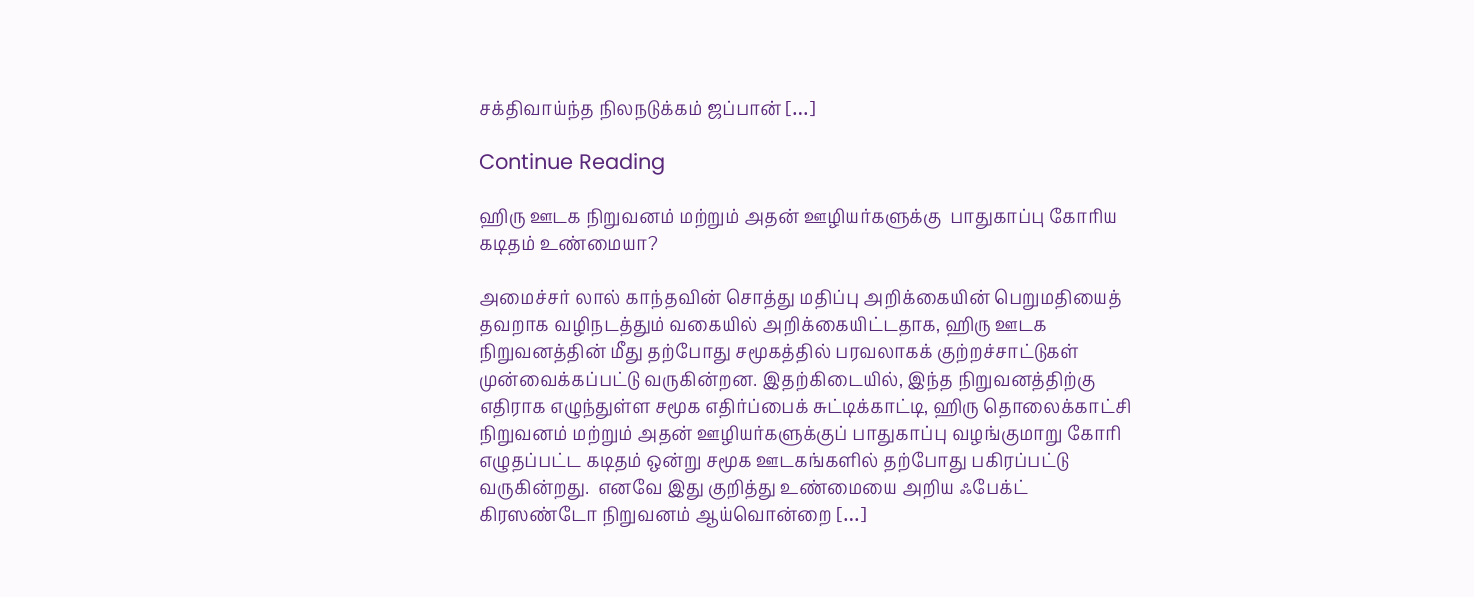சக்திவாய்ந்த நிலநடுக்கம் ஜப்பான் […]

Continue Reading

ஹிரு ஊடக நிறுவனம் மற்றும் அதன் ஊழியர்களுக்கு  பாதுகாப்பு கோரிய கடிதம் உண்மையா?

அமைச்சர் லால் காந்தவின் சொத்து மதிப்பு அறிக்கையின் பெறுமதியைத் தவறாக வழிநடத்தும் வகையில் அறிக்கையிட்டதாக, ஹிரு ஊடக நிறுவனத்தின் மீது தற்போது சமூகத்தில் பரவலாகக் குற்றச்சாட்டுகள் முன்வைக்கப்பட்டு வருகின்றன. இதற்கிடையில், இந்த நிறுவனத்திற்கு எதிராக எழுந்துள்ள சமூக எதிர்ப்பைக் சுட்டிக்காட்டி, ஹிரு தொலைக்காட்சி நிறுவனம் மற்றும் அதன் ஊழியர்களுக்குப் பாதுகாப்பு வழங்குமாறு கோரி எழுதப்பட்ட கடிதம் ஒன்று சமூக ஊடகங்களில் தற்போது பகிரப்பட்டு வருகின்றது.  எனவே இது குறித்து உண்மையை அறிய ஃபேக்ட் கிரஸண்டோ நிறுவனம் ஆய்வொன்றை […]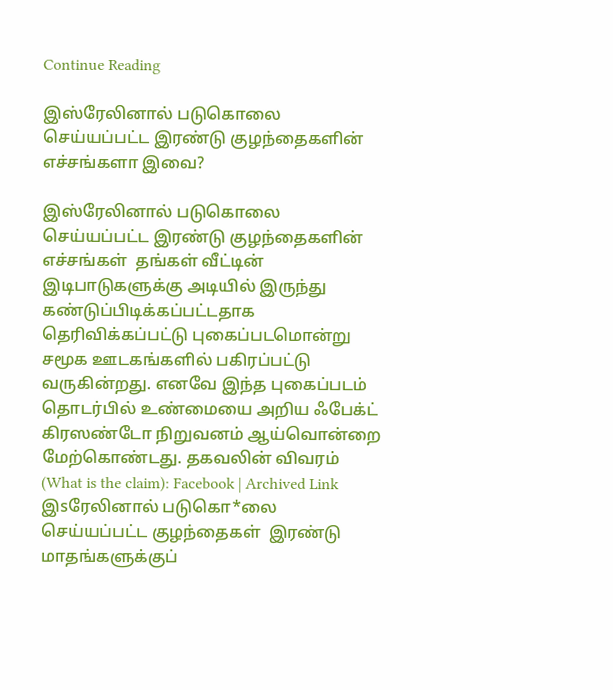Continue Reading

இஸ்ரேலினால் படுகொலை செய்யப்பட்ட இரண்டு குழந்தைகளின் எச்சங்களா இவை?

இஸ்ரேலினால் படுகொலை செய்யப்பட்ட இரண்டு குழந்தைகளின் எச்சங்கள்  தங்கள் வீட்டின் இடிபாடுகளுக்கு அடியில் இருந்து கண்டுப்பிடிக்கப்பட்டதாக  தெரிவிக்கப்பட்டு புகைப்படமொன்று சமூக ஊடகங்களில் பகிரப்பட்டு வருகின்றது. எனவே இந்த புகைப்படம் தொடர்பில் உண்மையை அறிய ஃபேக்ட் கிரஸண்டோ நிறுவனம் ஆய்வொன்றை மேற்கொண்டது. தகவலின் விவரம் (What is the claim): Facebook | Archived Link  இsரேலினால் படுகொ*லை செய்யப்பட்ட குழந்தைகள்  இரண்டு மாதங்களுக்குப்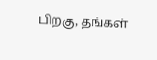பிறகு, தங்கள்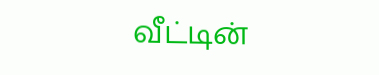வீட்டின்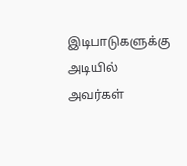இடிபாடுகளுக்கு அடியில் அவர்கள்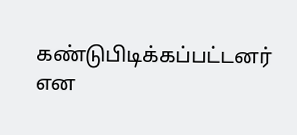கண்டுபிடிக்கப்பட்டனர்  என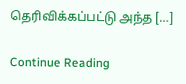தெரிவிக்கப்பட்டு அந்த […]

Continue Reading